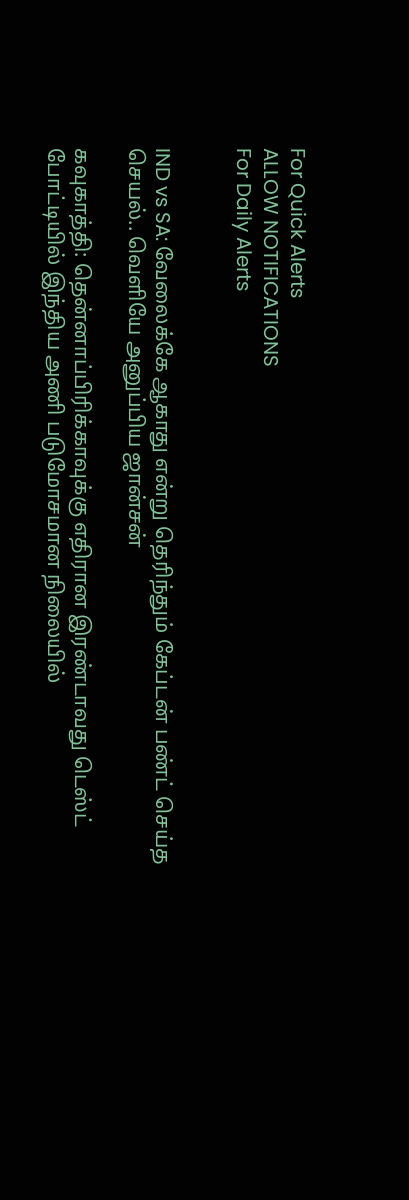For Quick Alerts
ALLOW NOTIFICATIONS
For Daily Alerts


IND vs SA: வேலைக்கே ஆகாது என்று தெரிந்தும் கேப்டன் பண்ட் செய்த செயல்.. வெளியே அனுப்பிய ஜான்சன்

கவுகாத்தி: தென்னாப்பிரிக்காவுக்கு எதிரான இரண்டாவது டெஸ்ட் போட்டியில் இந்திய அணி படுமோசமான நிலையில்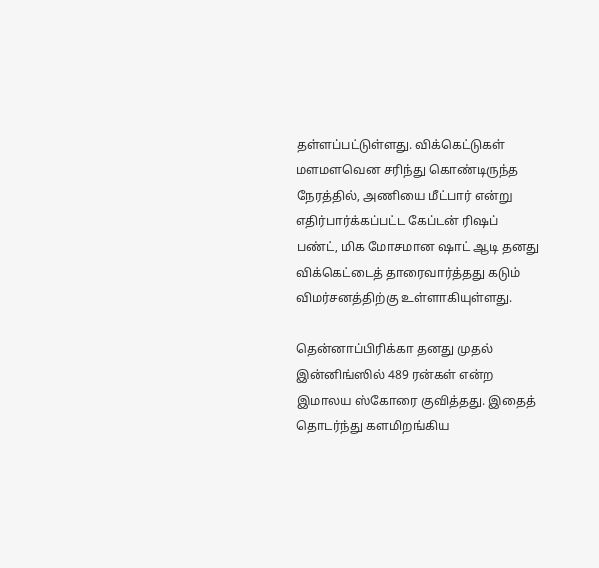தள்ளப்பட்டுள்ளது. விக்கெட்டுகள் மளமளவென சரிந்து கொண்டிருந்த நேரத்தில், அணியை மீட்பார் என்று எதிர்பார்க்கப்பட்ட கேப்டன் ரிஷப் பண்ட், மிக மோசமான ஷாட் ஆடி தனது விக்கெட்டைத் தாரைவார்த்தது கடும் விமர்சனத்திற்கு உள்ளாகியுள்ளது.

தென்னாப்பிரிக்கா தனது முதல் இன்னிங்ஸில் 489 ரன்கள் என்ற இமாலய ஸ்கோரை குவித்தது. இதைத் தொடர்ந்து களமிறங்கிய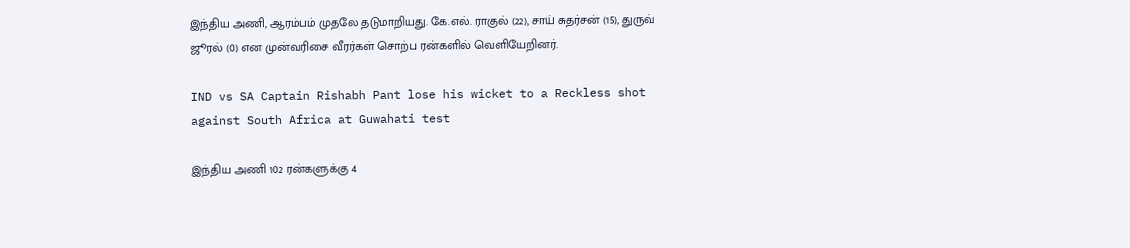இந்திய அணி, ஆரம்பம் முதலே தடுமாறியது. கே.எல். ராகுல் (22), சாய் சுதர்சன் (15), துருவ் ஜூரல் (0) என முன்வரிசை வீரர்கள் சொற்ப ரன்களில் வெளியேறினர்.

IND vs SA Captain Rishabh Pant lose his wicket to a Reckless shot against South Africa at Guwahati test

இந்திய அணி 102 ரன்களுக்கு 4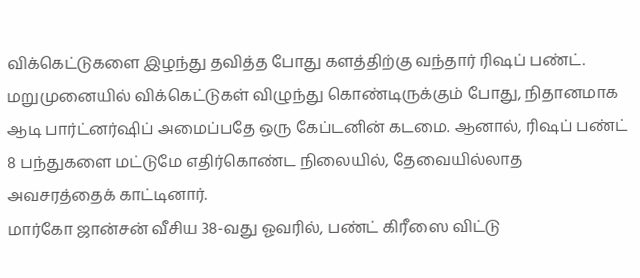விக்கெட்டுகளை இழந்து தவித்த போது களத்திற்கு வந்தார் ரிஷப் பண்ட். மறுமுனையில் விக்கெட்டுகள் விழுந்து கொண்டிருக்கும் போது, நிதானமாக ஆடி பார்ட்னர்ஷிப் அமைப்பதே ஒரு கேப்டனின் கடமை. ஆனால், ரிஷப் பண்ட் 8 பந்துகளை மட்டுமே எதிர்கொண்ட நிலையில், தேவையில்லாத அவசரத்தைக் காட்டினார்.
மார்கோ ஜான்சன் வீசிய 38-வது ஓவரில், பண்ட் கிரீஸை விட்டு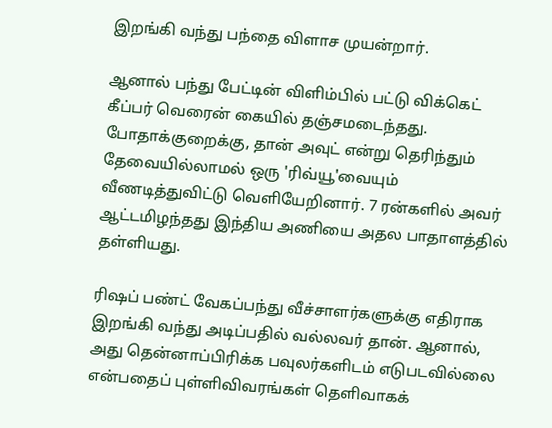இறங்கி வந்து பந்தை விளாச முயன்றார்.

ஆனால் பந்து பேட்டின் விளிம்பில் பட்டு விக்கெட் கீப்பர் வெரைன் கையில் தஞ்சமடைந்தது. போதாக்குறைக்கு, தான் அவுட் என்று தெரிந்தும் தேவையில்லாமல் ஒரு 'ரிவ்யூ'வையும் வீணடித்துவிட்டு வெளியேறினார். 7 ரன்களில் அவர் ஆட்டமிழந்தது இந்திய அணியை அதல பாதாளத்தில் தள்ளியது.

ரிஷப் பண்ட் வேகப்பந்து வீச்சாளர்களுக்கு எதிராக இறங்கி வந்து அடிப்பதில் வல்லவர் தான். ஆனால், அது தென்னாப்பிரிக்க பவுலர்களிடம் எடுபடவில்லை என்பதைப் புள்ளிவிவரங்கள் தெளிவாகக்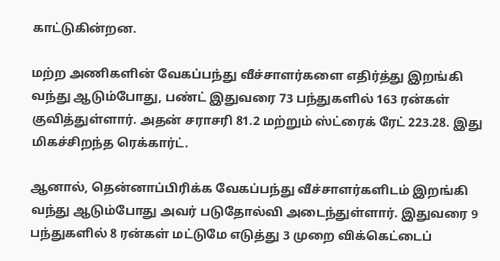காட்டுகின்றன.

மற்ற அணிகளின் வேகப்பந்து வீச்சாளர்களை எதிர்த்து இறங்கி வந்து ஆடும்போது, பண்ட் இதுவரை 73 பந்துகளில் 163 ரன்கள் குவித்துள்ளார். அதன் சராசரி 81.2 மற்றும் ஸ்ட்ரைக் ரேட் 223.28. இது மிகச்சிறந்த ரெக்கார்ட்.

ஆனால், தென்னாப்பிரிக்க வேகப்பந்து வீச்சாளர்களிடம் இறங்கி வந்து ஆடும்போது அவர் படுதோல்வி அடைந்துள்ளார். இதுவரை 9 பந்துகளில் 8 ரன்கள் மட்டுமே எடுத்து 3 முறை விக்கெட்டைப்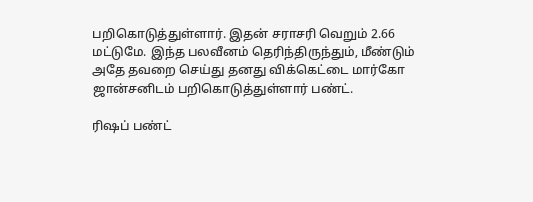பறிகொடுத்துள்ளார். இதன் சராசரி வெறும் 2.66 மட்டுமே. இந்த பலவீனம் தெரிந்திருந்தும், மீண்டும் அதே தவறை செய்து தனது விக்கெட்டை மார்கோ ஜான்சனிடம் பறிகொடுத்துள்ளார் பண்ட்.

ரிஷப் பண்ட்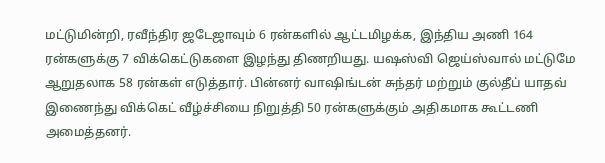மட்டுமின்றி, ரவீந்திர ஜடேஜாவும் 6 ரன்களில் ஆட்டமிழக்க, இந்திய அணி 164 ரன்களுக்கு 7 விக்கெட்டுகளை இழந்து திணறியது. யஷஸ்வி ஜெய்ஸ்வால் மட்டுமே ஆறுதலாக 58 ரன்கள் எடுத்தார். பின்னர் வாஷிங்டன் சுந்தர் மற்றும் குல்தீப் யாதவ் இணைந்து விக்கெட் வீழ்ச்சியை நிறுத்தி 50 ரன்களுக்கும் அதிகமாக கூட்டணி அமைத்தனர்.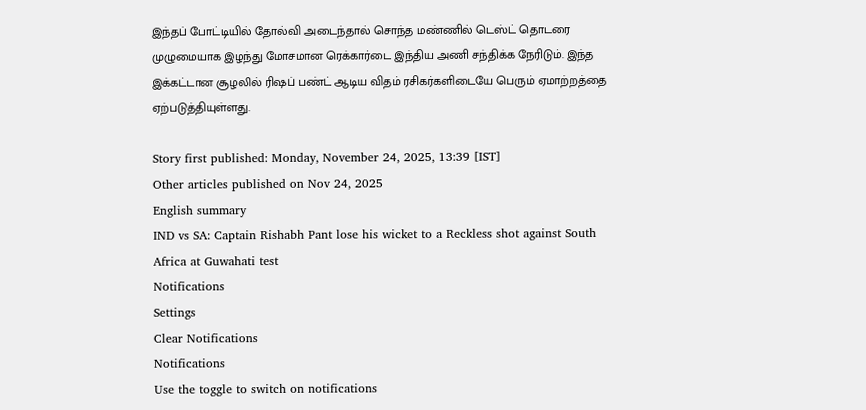இந்தப் போட்டியில் தோல்வி அடைந்தால் சொந்த மண்ணில் டெஸ்ட் தொடரை முழுமையாக இழந்து மோசமான ரெக்கார்டை இந்திய அணி சந்திக்க நேரிடும். இந்த இக்கட்டான சூழலில் ரிஷப் பண்ட் ஆடிய விதம் ரசிகர்களிடையே பெரும் ஏமாற்றத்தை ஏற்படுத்தியுள்ளது.

Story first published: Monday, November 24, 2025, 13:39 [IST]
Other articles published on Nov 24, 2025
English summary
IND vs SA: Captain Rishabh Pant lose his wicket to a Reckless shot against South Africa at Guwahati test
Notifications
Settings
Clear Notifications
Notifications
Use the toggle to switch on notifications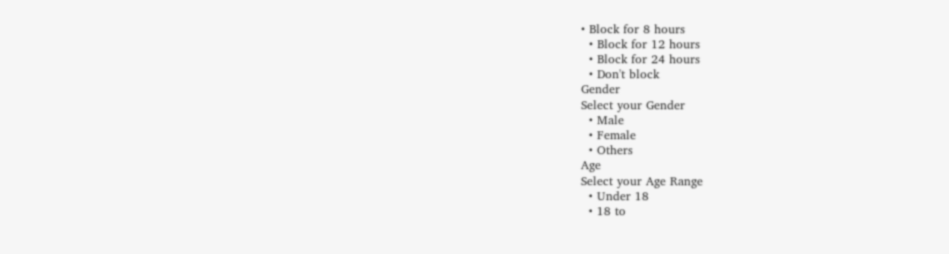• Block for 8 hours
  • Block for 12 hours
  • Block for 24 hours
  • Don't block
Gender
Select your Gender
  • Male
  • Female
  • Others
Age
Select your Age Range
  • Under 18
  • 18 to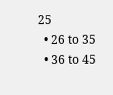25
  • 26 to 35
  • 36 to 45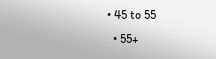• 45 to 55
  • 55+